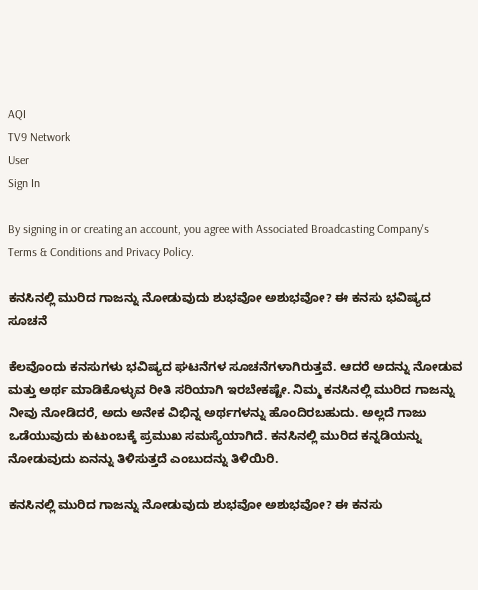AQI
TV9 Network
User
Sign In

By signing in or creating an account, you agree with Associated Broadcasting Company's Terms & Conditions and Privacy Policy.

ಕನಸಿನಲ್ಲಿ ಮುರಿದ ಗಾಜನ್ನು ನೋಡುವುದು ಶುಭವೋ ಅಶುಭವೋ? ಈ ಕನಸು ಭವಿಷ್ಯದ ಸೂಚನೆ

ಕೆಲವೊಂದು ಕನಸುಗಳು ಭವಿಷ್ಯದ ಘಟನೆಗಳ ಸೂಚನೆಗಳಾಗಿರುತ್ತವೆ. ಆದರೆ ಅದನ್ನು ನೋಡುವ ಮತ್ತು ಅರ್ಥ ಮಾಡಿಕೊಳ್ಳುವ ರೀತಿ ಸರಿಯಾಗಿ ಇರಬೇಕಷ್ಟೇ. ನಿಮ್ಮ ಕನಸಿನಲ್ಲಿ ಮುರಿದ ಗಾಜನ್ನು ನೀವು ನೋಡಿದರೆ, ಅದು ಅನೇಕ ವಿಭಿನ್ನ ಅರ್ಥಗಳನ್ನು ಹೊಂದಿರಬಹುದು. ಅಲ್ಲದೆ ಗಾಜು ಒಡೆಯುವುದು ಕುಟುಂಬಕ್ಕೆ ಪ್ರಮುಖ ಸಮಸ್ಯೆಯಾಗಿದೆ. ಕನಸಿನಲ್ಲಿ ಮುರಿದ ಕನ್ನಡಿಯನ್ನು ನೋಡುವುದು ಏನನ್ನು ತಿಳಿಸುತ್ತದೆ ಎಂಬುದನ್ನು ತಿಳಿಯಿರಿ.

ಕನಸಿನಲ್ಲಿ ಮುರಿದ ಗಾಜನ್ನು ನೋಡುವುದು ಶುಭವೋ ಅಶುಭವೋ? ಈ ಕನಸು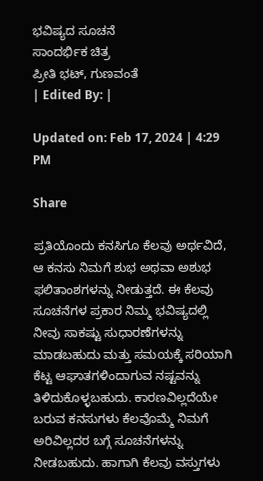ಭವಿಷ್ಯದ ಸೂಚನೆ
ಸಾಂದರ್ಭಿಕ ಚಿತ್ರ
ಪ್ರೀತಿ ಭಟ್, ಗುಣವಂತೆ
| Edited By: |

Updated on: Feb 17, 2024 | 4:29 PM

Share

ಪ್ರತಿಯೊಂದು ಕನಸಿಗೂ ಕೆಲವು ಅರ್ಥವಿದೆ, ಆ ಕನಸು ನಿಮಗೆ ಶುಭ ಅಥವಾ ಅಶುಭ ಫಲಿತಾಂಶಗಳನ್ನು ನೀಡುತ್ತದೆ. ಈ ಕೆಲವು ಸೂಚನೆಗಳ ಪ್ರಕಾರ ನಿಮ್ಮ ಭವಿಷ್ಯದಲ್ಲಿ ನೀವು ಸಾಕಷ್ಟು ಸುಧಾರಣೆಗಳನ್ನು ಮಾಡಬಹುದು ಮತ್ತು ಸಮಯಕ್ಕೆ ಸರಿಯಾಗಿ ಕೆಟ್ಟ ಆಘಾತಗಳಿಂದಾಗುವ ನಷ್ಟವನ್ನು ತಿಳಿದುಕೊಳ್ಳಬಹುದು. ಕಾರಣವಿಲ್ಲದೆಯೇ ಬರುವ ಕನಸುಗಳು ಕೆಲವೊಮ್ಮೆ ನಿಮಗೆ ಅರಿವಿಲ್ಲದರ ಬಗ್ಗೆ ಸೂಚನೆಗಳನ್ನು ನೀಡಬಹುದು. ಹಾಗಾಗಿ ಕೆಲವು ವಸ್ತುಗಳು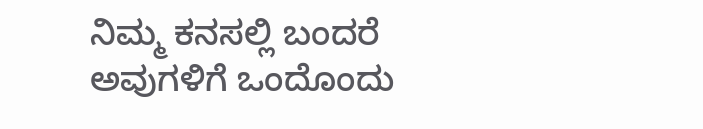ನಿಮ್ಮ ಕನಸಲ್ಲಿ ಬಂದರೆ ಅವುಗಳಿಗೆ ಒಂದೊಂದು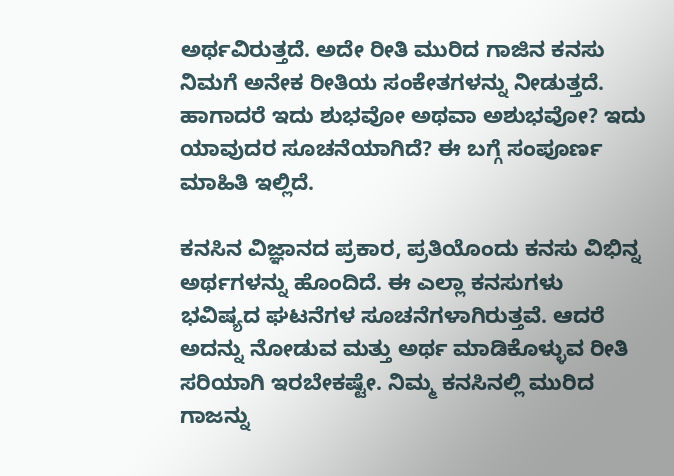ಅರ್ಥವಿರುತ್ತದೆ. ಅದೇ ರೀತಿ ಮುರಿದ ಗಾಜಿನ ಕನಸು ನಿಮಗೆ ಅನೇಕ ರೀತಿಯ ಸಂಕೇತಗಳನ್ನು ನೀಡುತ್ತದೆ. ಹಾಗಾದರೆ ಇದು ಶುಭವೋ ಅಥವಾ ಅಶುಭವೋ? ಇದು ಯಾವುದರ ಸೂಚನೆಯಾಗಿದೆ? ಈ ಬಗ್ಗೆ ಸಂಪೂರ್ಣ ಮಾಹಿತಿ ಇಲ್ಲಿದೆ.

ಕನಸಿನ ವಿಜ್ಞಾನದ ಪ್ರಕಾರ, ಪ್ರತಿಯೊಂದು ಕನಸು ವಿಭಿನ್ನ ಅರ್ಥಗಳನ್ನು ಹೊಂದಿದೆ. ಈ ಎಲ್ಲಾ ಕನಸುಗಳು ಭವಿಷ್ಯದ ಘಟನೆಗಳ ಸೂಚನೆಗಳಾಗಿರುತ್ತವೆ. ಆದರೆ ಅದನ್ನು ನೋಡುವ ಮತ್ತು ಅರ್ಥ ಮಾಡಿಕೊಳ್ಳುವ ರೀತಿ ಸರಿಯಾಗಿ ಇರಬೇಕಷ್ಟೇ. ನಿಮ್ಮ ಕನಸಿನಲ್ಲಿ ಮುರಿದ ಗಾಜನ್ನು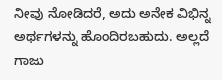ನೀವು ನೋಡಿದರೆ, ಅದು ಅನೇಕ ವಿಭಿನ್ನ ಅರ್ಥಗಳನ್ನು ಹೊಂದಿರಬಹುದು. ಅಲ್ಲದೆ ಗಾಜು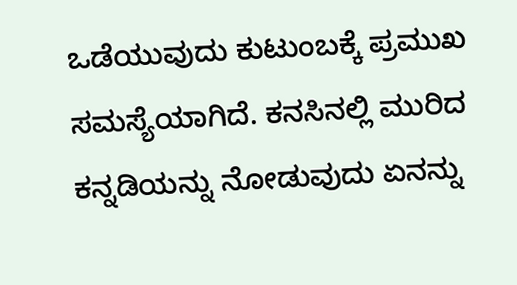ಒಡೆಯುವುದು ಕುಟುಂಬಕ್ಕೆ ಪ್ರಮುಖ ಸಮಸ್ಯೆಯಾಗಿದೆ. ಕನಸಿನಲ್ಲಿ ಮುರಿದ ಕನ್ನಡಿಯನ್ನು ನೋಡುವುದು ಏನನ್ನು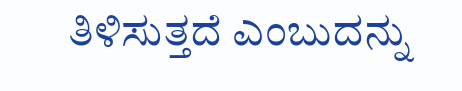ತಿಳಿಸುತ್ತದೆ ಎಂಬುದನ್ನು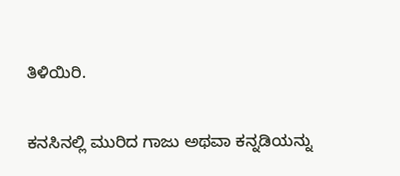ತಿಳಿಯಿರಿ.

ಕನಸಿನಲ್ಲಿ ಮುರಿದ ಗಾಜು ಅಥವಾ ಕನ್ನಡಿಯನ್ನು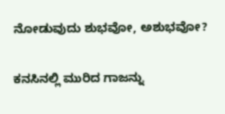ನೋಡುವುದು ಶುಭವೋ, ಅಶುಭವೋ?

ಕನಸಿನಲ್ಲಿ ಮುರಿದ ಗಾಜನ್ನು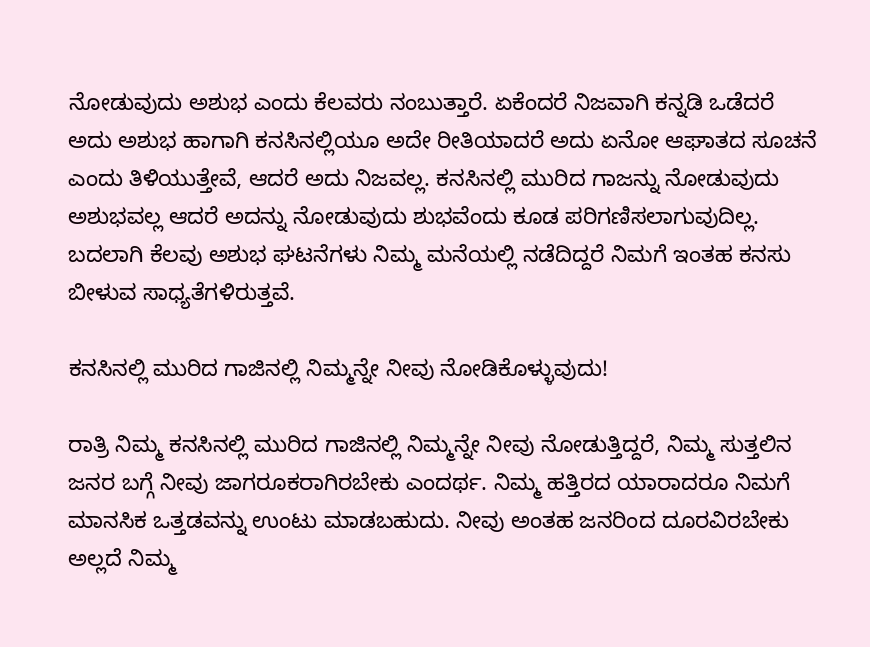ನೋಡುವುದು ಅಶುಭ ಎಂದು ಕೆಲವರು ನಂಬುತ್ತಾರೆ. ಏಕೆಂದರೆ ನಿಜವಾಗಿ ಕನ್ನಡಿ ಒಡೆದರೆ ಅದು ಅಶುಭ ಹಾಗಾಗಿ ಕನಸಿನಲ್ಲಿಯೂ ಅದೇ ರೀತಿಯಾದರೆ ಅದು ಏನೋ ಆಘಾತದ ಸೂಚನೆ ಎಂದು ತಿಳಿಯುತ್ತೇವೆ, ಆದರೆ ಅದು ನಿಜವಲ್ಲ. ಕನಸಿನಲ್ಲಿ ಮುರಿದ ಗಾಜನ್ನು ನೋಡುವುದು ಅಶುಭವಲ್ಲ ಆದರೆ ಅದನ್ನು ನೋಡುವುದು ಶುಭವೆಂದು ಕೂಡ ಪರಿಗಣಿಸಲಾಗುವುದಿಲ್ಲ. ಬದಲಾಗಿ ಕೆಲವು ಅಶುಭ ಘಟನೆಗಳು ನಿಮ್ಮ ಮನೆಯಲ್ಲಿ ನಡೆದಿದ್ದರೆ ನಿಮಗೆ ಇಂತಹ ಕನಸು ಬೀಳುವ ಸಾಧ್ಯತೆಗಳಿರುತ್ತವೆ.

ಕನಸಿನಲ್ಲಿ ಮುರಿದ ಗಾಜಿನಲ್ಲಿ ನಿಮ್ಮನ್ನೇ ನೀವು ನೋಡಿಕೊಳ್ಳುವುದು!

ರಾತ್ರಿ ನಿಮ್ಮ ಕನಸಿನಲ್ಲಿ ಮುರಿದ ಗಾಜಿನಲ್ಲಿ ನಿಮ್ಮನ್ನೇ ನೀವು ನೋಡುತ್ತಿದ್ದರೆ, ನಿಮ್ಮ ಸುತ್ತಲಿನ ಜನರ ಬಗ್ಗೆ ನೀವು ಜಾಗರೂಕರಾಗಿರಬೇಕು ಎಂದರ್ಥ. ನಿಮ್ಮ ಹತ್ತಿರದ ಯಾರಾದರೂ ನಿಮಗೆ ಮಾನಸಿಕ ಒತ್ತಡವನ್ನು ಉಂಟು ಮಾಡಬಹುದು. ನೀವು ಅಂತಹ ಜನರಿಂದ ದೂರವಿರಬೇಕು ಅಲ್ಲದೆ ನಿಮ್ಮ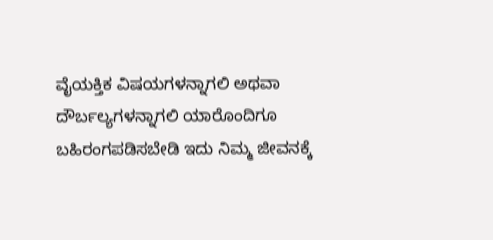ವೈಯಕ್ತಿಕ ವಿಷಯಗಳನ್ನಾಗಲಿ ಅಥವಾ ದೌರ್ಬಲ್ಯಗಳನ್ನಾಗಲಿ ಯಾರೊಂದಿಗೂ ಬಹಿರಂಗಪಡಿಸಬೇಡಿ ಇದು ನಿಮ್ಮ ಜೀವನಕ್ಕೆ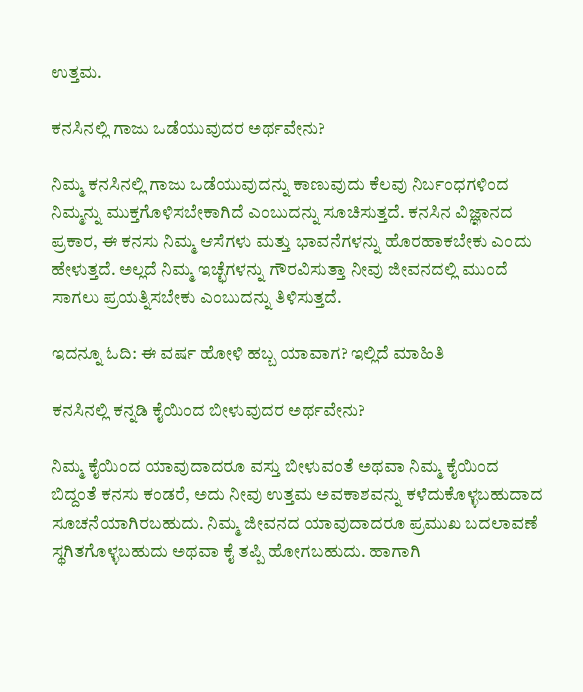ಉತ್ತಮ.

ಕನಸಿನಲ್ಲಿ ಗಾಜು ಒಡೆಯುವುದರ ಅರ್ಥವೇನು?

ನಿಮ್ಮ ಕನಸಿನಲ್ಲಿ ಗಾಜು ಒಡೆಯುವುದನ್ನು ಕಾಣುವುದು ಕೆಲವು ನಿರ್ಬಂಧಗಳಿಂದ ನಿಮ್ಮನ್ನು ಮುಕ್ತಗೊಳಿಸಬೇಕಾಗಿದೆ ಎಂಬುದನ್ನು ಸೂಚಿಸುತ್ತದೆ. ಕನಸಿನ ವಿಜ್ಞಾನದ ಪ್ರಕಾರ, ಈ ಕನಸು ನಿಮ್ಮ ಆಸೆಗಳು ಮತ್ತು ಭಾವನೆಗಳನ್ನು ಹೊರಹಾಕಬೇಕು ಎಂದು ಹೇಳುತ್ತದೆ. ಅಲ್ಲದೆ ನಿಮ್ಮ ಇಚ್ಛೆಗಳನ್ನು ಗೌರವಿಸುತ್ತಾ ನೀವು ಜೀವನದಲ್ಲಿ ಮುಂದೆ ಸಾಗಲು ಪ್ರಯತ್ನಿಸಬೇಕು ಎಂಬುದನ್ನು ತಿಳಿಸುತ್ತದೆ.

ಇದನ್ನೂ ಓದಿ: ಈ ವರ್ಷ ಹೋಳಿ ಹಬ್ಬ ಯಾವಾಗ? ಇಲ್ಲಿದೆ ಮಾಹಿತಿ

ಕನಸಿನಲ್ಲಿ ಕನ್ನಡಿ ಕೈಯಿಂದ ಬೀಳುವುದರ ಅರ್ಥವೇನು?

ನಿಮ್ಮ ಕೈಯಿಂದ ಯಾವುದಾದರೂ ವಸ್ತು ಬೀಳುವಂತೆ ಅಥವಾ ನಿಮ್ಮ ಕೈಯಿಂದ ಬಿದ್ದಂತೆ ಕನಸು ಕಂಡರೆ, ಅದು ನೀವು ಉತ್ತಮ ಅವಕಾಶವನ್ನು ಕಳೆದುಕೊಳ್ಳಬಹುದಾದ ಸೂಚನೆಯಾಗಿರಬಹುದು. ನಿಮ್ಮ ಜೀವನದ ಯಾವುದಾದರೂ ಪ್ರಮುಖ ಬದಲಾವಣೆ ಸ್ಥಗಿತಗೊಳ್ಳಬಹುದು ಅಥವಾ ಕೈ ತಪ್ಪಿ ಹೋಗಬಹುದು. ಹಾಗಾಗಿ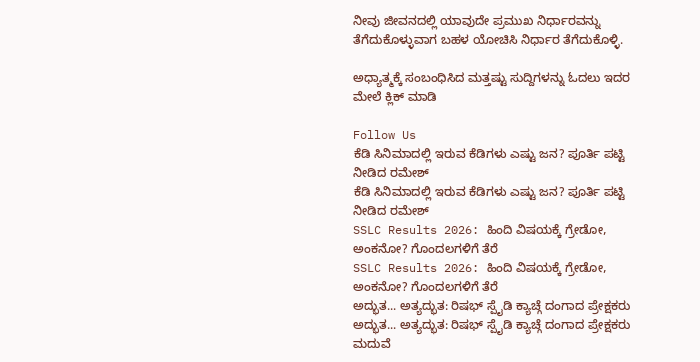ನೀವು ಜೀವನದಲ್ಲಿ ಯಾವುದೇ ಪ್ರಮುಖ ನಿರ್ಧಾರವನ್ನು ತೆಗೆದುಕೊಳ್ಳುವಾಗ ಬಹಳ ಯೋಚಿಸಿ ನಿರ್ಧಾರ ತೆಗೆದುಕೊಳ್ಳಿ.

ಅಧ್ಯಾತ್ಮಕ್ಕೆ ಸಂಬಂಧಿಸಿದ ಮತ್ತಷ್ಟು ಸುದ್ದಿಗಳನ್ನು ಓದಲು ಇದರ ಮೇಲೆ ಕ್ಲಿಕ್ ಮಾಡಿ

Follow Us
ಕೆಡಿ ಸಿನಿಮಾದಲ್ಲಿ ಇರುವ ಕೆಡಿಗಳು ಎಷ್ಟು ಜನ? ಪೂರ್ತಿ ಪಟ್ಟಿ ನೀಡಿದ ರಮೇಶ್
ಕೆಡಿ ಸಿನಿಮಾದಲ್ಲಿ ಇರುವ ಕೆಡಿಗಳು ಎಷ್ಟು ಜನ? ಪೂರ್ತಿ ಪಟ್ಟಿ ನೀಡಿದ ರಮೇಶ್
SSLC Results 2026: ಹಿಂದಿ ವಿಷಯಕ್ಕೆ ಗ್ರೇಡೋ, ಅಂಕನೋ? ಗೊಂದಲಗಳಿಗೆ ತೆರೆ
SSLC Results 2026: ಹಿಂದಿ ವಿಷಯಕ್ಕೆ ಗ್ರೇಡೋ, ಅಂಕನೋ? ಗೊಂದಲಗಳಿಗೆ ತೆರೆ
ಅದ್ಭುತ... ಅತ್ಯದ್ಭುತ: ರಿಷಭ್ ಸ್ಪೈಡಿ ಕ್ಯಾಚ್ಗೆ ದಂಗಾದ ಪ್ರೇಕ್ಷಕರು
ಅದ್ಭುತ... ಅತ್ಯದ್ಭುತ: ರಿಷಭ್ ಸ್ಪೈಡಿ ಕ್ಯಾಚ್ಗೆ ದಂಗಾದ ಪ್ರೇಕ್ಷಕರು
ಮದುವೆ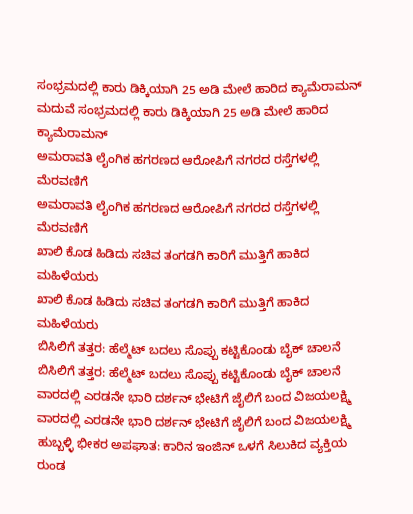ಸಂಭ್ರಮದಲ್ಲಿ ಕಾರು ಡಿಕ್ಕಿಯಾಗಿ 25 ಅಡಿ ಮೇಲೆ ಹಾರಿದ ಕ್ಯಾಮೆರಾಮನ್
ಮದುವೆ ಸಂಭ್ರಮದಲ್ಲಿ ಕಾರು ಡಿಕ್ಕಿಯಾಗಿ 25 ಅಡಿ ಮೇಲೆ ಹಾರಿದ ಕ್ಯಾಮೆರಾಮನ್
ಅಮರಾವತಿ ಲೈಂಗಿಕ ಹಗರಣದ ಆರೋಪಿಗೆ ನಗರದ ರಸ್ತೆಗಳಲ್ಲಿ ಮೆರವಣಿಗೆ
ಅಮರಾವತಿ ಲೈಂಗಿಕ ಹಗರಣದ ಆರೋಪಿಗೆ ನಗರದ ರಸ್ತೆಗಳಲ್ಲಿ ಮೆರವಣಿಗೆ
ಖಾಲಿ ಕೊಡ ಹಿಡಿದು ಸಚಿವ ತಂಗಡಗಿ ಕಾರಿಗೆ ಮುತ್ತಿಗೆ ಹಾಕಿದ ಮಹಿಳೆಯರು
ಖಾಲಿ ಕೊಡ ಹಿಡಿದು ಸಚಿವ ತಂಗಡಗಿ ಕಾರಿಗೆ ಮುತ್ತಿಗೆ ಹಾಕಿದ ಮಹಿಳೆಯರು
ಬಿಸಿಲಿಗೆ ತತ್ತರ: ಹೆಲ್ಮೆಟ್ ಬದಲು ಸೊಪ್ಪು ಕಟ್ಟಿಕೊಂಡು ಬೈಕ್ ಚಾಲನೆ
ಬಿಸಿಲಿಗೆ ತತ್ತರ: ಹೆಲ್ಮೆಟ್ ಬದಲು ಸೊಪ್ಪು ಕಟ್ಟಿಕೊಂಡು ಬೈಕ್ ಚಾಲನೆ
ವಾರದಲ್ಲಿ ಎರಡನೇ ಭಾರಿ ದರ್ಶನ್ ಭೇಟಿಗೆ ಜೈಲಿಗೆ ಬಂದ ವಿಜಯಲಕ್ಷ್ಮಿ
ವಾರದಲ್ಲಿ ಎರಡನೇ ಭಾರಿ ದರ್ಶನ್ ಭೇಟಿಗೆ ಜೈಲಿಗೆ ಬಂದ ವಿಜಯಲಕ್ಷ್ಮಿ
ಹುಬ್ಬಳ್ಳಿ ಭೀಕರ ಅಪಘಾತ: ಕಾರಿನ ಇಂಜಿನ್ ಒಳಗೆ ಸಿಲುಕಿದ ವ್ಯಕ್ತಿಯ ರುಂಡ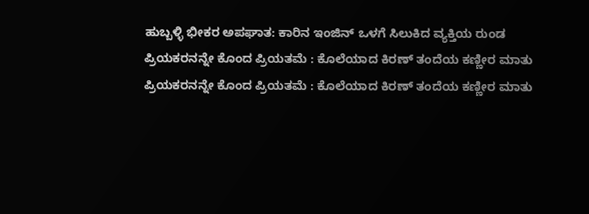ಹುಬ್ಬಳ್ಳಿ ಭೀಕರ ಅಪಘಾತ: ಕಾರಿನ ಇಂಜಿನ್ ಒಳಗೆ ಸಿಲುಕಿದ ವ್ಯಕ್ತಿಯ ರುಂಡ
ಪ್ರಿಯಕರನನ್ನೇ ಕೊಂದ ಪ್ರಿಯತಮೆ : ಕೊಲೆಯಾದ ಕಿರಣ್ ತಂದೆಯ ಕಣ್ಣೀರ ಮಾತು
ಪ್ರಿಯಕರನನ್ನೇ ಕೊಂದ ಪ್ರಿಯತಮೆ : ಕೊಲೆಯಾದ ಕಿರಣ್ ತಂದೆಯ ಕಣ್ಣೀರ ಮಾತು